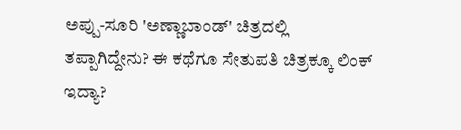ಅಪ್ಪು-ಸೂರಿ 'ಅಣ್ಣಾಬಾಂಡ್' ಚಿತ್ರದಲ್ಲಿ ತಪ್ಪಾಗಿದ್ದೇನು? ಈ ಕಥೆಗೂ ಸೇತುಪತಿ ಚಿತ್ರಕ್ಕೂ ಲಿಂಕ್ ಇದ್ಯಾ?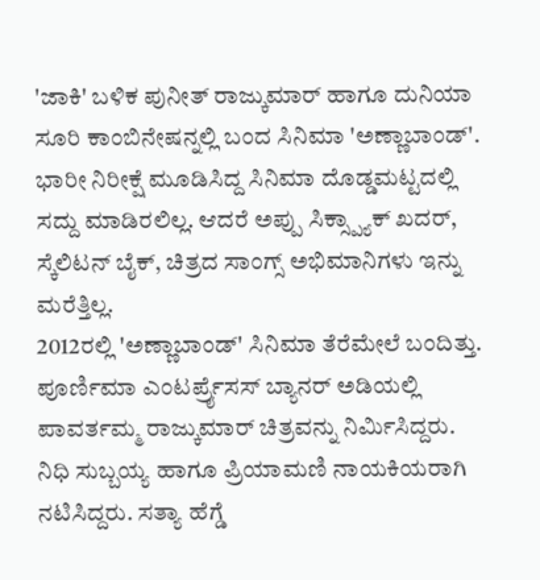'ಜಾಕಿ' ಬಳಿಕ ಪುನೀತ್ ರಾಜ್ಕುಮಾರ್ ಹಾಗೂ ದುನಿಯಾ ಸೂರಿ ಕಾಂಬಿನೇಷನ್ನಲ್ಲಿ ಬಂದ ಸಿನಿಮಾ 'ಅಣ್ಣಾಬಾಂಡ್'. ಭಾರೀ ನಿರೀಕ್ಷೆ ಮೂಡಿಸಿದ್ದ ಸಿನಿಮಾ ದೊಡ್ಡಮಟ್ಟದಲ್ಲಿ ಸದ್ದು ಮಾಡಿರಲಿಲ್ಲ. ಆದರೆ ಅಪ್ಪು ಸಿಕ್ಸ್ಪ್ಯಾಕ್ ಖದರ್, ಸ್ಕೆಲಿಟನ್ ಬೈಕ್, ಚಿತ್ರದ ಸಾಂಗ್ಸ್ ಅಭಿಮಾನಿಗಳು ಇನ್ನು ಮರೆತ್ತಿಲ್ಲ.
2012ರಲ್ಲಿ 'ಅಣ್ಣಾಬಾಂಡ್' ಸಿನಿಮಾ ತೆರೆಮೇಲೆ ಬಂದಿತ್ತು. ಪೂರ್ಣಿಮಾ ಎಂಟರ್ಪ್ರೈಸಸ್ ಬ್ಯಾನರ್ ಅಡಿಯಲ್ಲಿ ಪಾವರ್ತಮ್ಮ ರಾಜ್ಕುಮಾರ್ ಚಿತ್ರವನ್ನು ನಿರ್ಮಿಸಿದ್ದರು. ನಿಧಿ ಸುಬ್ಬಯ್ಯ ಹಾಗೂ ಪ್ರಿಯಾಮಣಿ ನಾಯಕಿಯರಾಗಿ ನಟಿಸಿದ್ದರು. ಸತ್ಯಾ ಹೆಗ್ಡೆ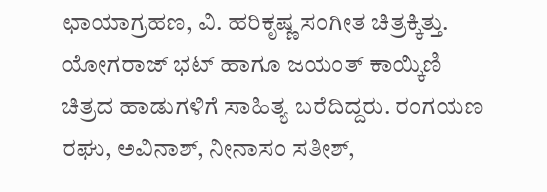ಛಾಯಾಗ್ರಹಣ, ವಿ. ಹರಿಕೃಷ್ಣ ಸಂಗೀತ ಚಿತ್ರಕ್ಕಿತ್ತು. ಯೋಗರಾಜ್ ಭಟ್ ಹಾಗೂ ಜಯಂತ್ ಕಾಯ್ಕಿಣಿ ಚಿತ್ರದ ಹಾಡುಗಳಿಗೆ ಸಾಹಿತ್ಯ ಬರೆದಿದ್ದರು. ರಂಗಯಣ ರಘು, ಅವಿನಾಶ್, ನೀನಾಸಂ ಸತೀಶ್,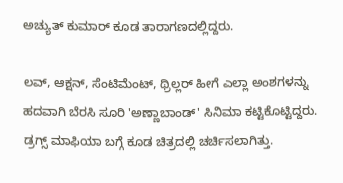ಅಚ್ಯುತ್ ಕುಮಾರ್ ಕೂಡ ತಾರಾಗಣದಲ್ಲಿದ್ದರು.

ಲವ್, ಆಕ್ಷನ್, ಸೆಂಟಿಮೆಂಟ್, ಥ್ರಿಲ್ಲರ್ ಹೀಗೆ ಎಲ್ಲಾ ಅಂಶಗಳನ್ನು ಹದವಾಗಿ ಬೆರಸಿ ಸೂರಿ 'ಅಣ್ಣಾಬಾಂಡ್' ಸಿನಿಮಾ ಕಟ್ಟಿಕೊಟ್ಟಿದ್ದರು. ಡ್ರಗ್ಸ್ ಮಾಫಿಯಾ ಬಗ್ಗೆ ಕೂಡ ಚಿತ್ರದಲ್ಲಿ ಚರ್ಚಿಸಲಾಗಿತ್ತು.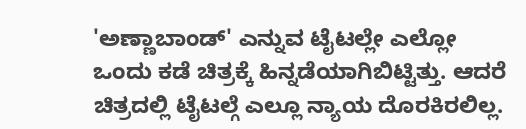'ಅಣ್ಣಾಬಾಂಡ್' ಎನ್ನುವ ಟೈಟಲ್ಲೇ ಎಲ್ಲೋ ಒಂದು ಕಡೆ ಚಿತ್ರಕ್ಕೆ ಹಿನ್ನಡೆಯಾಗಿಬಿಟ್ಟಿತ್ತು. ಆದರೆ ಚಿತ್ರದಲ್ಲಿ ಟೈಟಲ್ಗೆ ಎಲ್ಲೂ ನ್ಯಾಯ ದೊರಕಿರಲಿಲ್ಲ.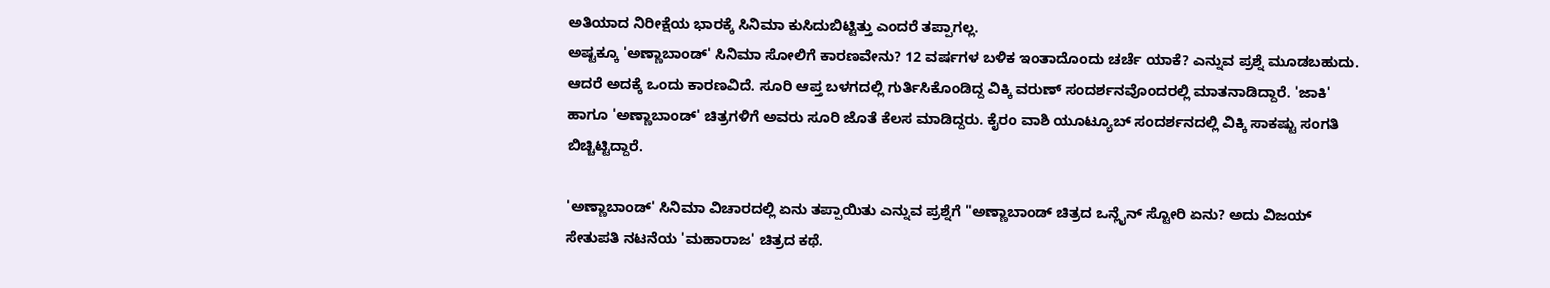ಅತಿಯಾದ ನಿರೀಕ್ಷೆಯ ಭಾರಕ್ಕೆ ಸಿನಿಮಾ ಕುಸಿದುಬಿಟ್ಟಿತ್ತು ಎಂದರೆ ತಪ್ಪಾಗಲ್ಲ.
ಅಷ್ಟಕ್ಕೂ 'ಅಣ್ಣಾಬಾಂಡ್' ಸಿನಿಮಾ ಸೋಲಿಗೆ ಕಾರಣವೇನು? 12 ವರ್ಷಗಳ ಬಳಿಕ ಇಂತಾದೊಂದು ಚರ್ಚೆ ಯಾಕೆ? ಎನ್ನುವ ಪ್ರಶ್ನೆ ಮೂಡಬಹುದು. ಆದರೆ ಅದಕ್ಕೆ ಒಂದು ಕಾರಣವಿದೆ. ಸೂರಿ ಆಪ್ತ ಬಳಗದಲ್ಲಿ ಗುರ್ತಿಸಿಕೊಂಡಿದ್ದ ವಿಕ್ಕಿ ವರುಣ್ ಸಂದರ್ಶನವೊಂದರಲ್ಲಿ ಮಾತನಾಡಿದ್ದಾರೆ. 'ಜಾಕಿ' ಹಾಗೂ 'ಅಣ್ಣಾಬಾಂಡ್' ಚಿತ್ರಗಳಿಗೆ ಅವರು ಸೂರಿ ಜೊತೆ ಕೆಲಸ ಮಾಡಿದ್ದರು. ಕೈರಂ ವಾಶಿ ಯೂಟ್ಯೂಬ್ ಸಂದರ್ಶನದಲ್ಲಿ ವಿಕ್ಕಿ ಸಾಕಷ್ಟು ಸಂಗತಿ ಬಿಚ್ಚಿಟ್ಟಿದ್ದಾರೆ.

'ಅಣ್ಣಾಬಾಂಡ್' ಸಿನಿಮಾ ವಿಚಾರದಲ್ಲಿ ಏನು ತಪ್ಪಾಯಿತು ಎನ್ನುವ ಪ್ರಶ್ನೆಗೆ "ಅಣ್ಣಾಬಾಂಡ್ ಚಿತ್ರದ ಒನ್ಲೈನ್ ಸ್ಟೋರಿ ಏನು? ಅದು ವಿಜಯ್ ಸೇತುಪತಿ ನಟನೆಯ 'ಮಹಾರಾಜ' ಚಿತ್ರದ ಕಥೆ.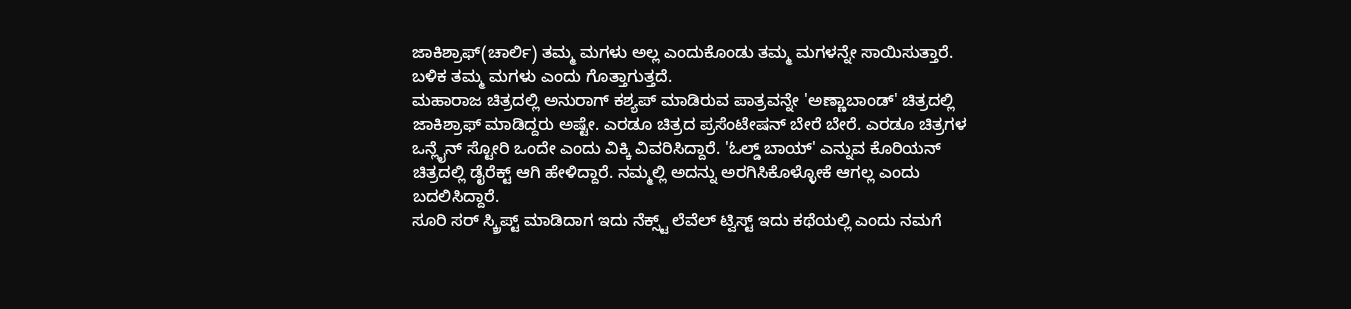ಜಾಕಿಶ್ರಾಫ್(ಚಾರ್ಲಿ) ತಮ್ಮ ಮಗಳು ಅಲ್ಲ ಎಂದುಕೊಂಡು ತಮ್ಮ ಮಗಳನ್ನೇ ಸಾಯಿಸುತ್ತಾರೆ. ಬಳಿಕ ತಮ್ಮ ಮಗಳು ಎಂದು ಗೊತ್ತಾಗುತ್ತದೆ.
ಮಹಾರಾಜ ಚಿತ್ರದಲ್ಲಿ ಅನುರಾಗ್ ಕಶ್ಯಪ್ ಮಾಡಿರುವ ಪಾತ್ರವನ್ನೇ 'ಅಣ್ಣಾಬಾಂಡ್' ಚಿತ್ರದಲ್ಲಿ ಜಾಕಿಶ್ರಾಫ್ ಮಾಡಿದ್ದರು ಅಷ್ಟೇ. ಎರಡೂ ಚಿತ್ರದ ಪ್ರಸೆಂಟೇಷನ್ ಬೇರೆ ಬೇರೆ. ಎರಡೂ ಚಿತ್ರಗಳ ಒನ್ಲೈನ್ ಸ್ಟೋರಿ ಒಂದೇ ಎಂದು ವಿಕ್ಕಿ ವಿವರಿಸಿದ್ದಾರೆ. 'ಓಲ್ಡ್ ಬಾಯ್' ಎನ್ನುವ ಕೊರಿಯನ್ ಚಿತ್ರದಲ್ಲಿ ಡೈರೆಕ್ಟ್ ಆಗಿ ಹೇಳಿದ್ದಾರೆ. ನಮ್ಮಲ್ಲಿ ಅದನ್ನು ಅರಗಿಸಿಕೊಳ್ಳೋಕೆ ಆಗಲ್ಲ ಎಂದು ಬದಲಿಸಿದ್ದಾರೆ.
ಸೂರಿ ಸರ್ ಸ್ಕ್ರಿಪ್ಟ್ ಮಾಡಿದಾಗ ಇದು ನೆಕ್ಸ್ಟ್ ಲೆವೆಲ್ ಟ್ವಿಸ್ಟ್ ಇದು ಕಥೆಯಲ್ಲಿ ಎಂದು ನಮಗೆ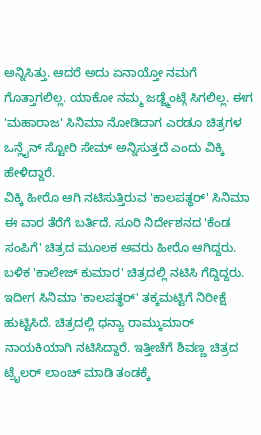ಅನ್ನಿಸಿತ್ತು. ಆದರೆ ಅದು ಏನಾಯ್ತೋ ನಮಗೆ ಗೊತ್ತಾಗಲಿಲ್ಲ. ಯಾಕೋ ನಮ್ಮ ಜಡ್ಜ್ಮೆಂಟ್ಗೆ ಸಿಗಲಿಲ್ಲ. ಈಗ 'ಮಹಾರಾಜ' ಸಿನಿಮಾ ನೋಡಿದಾಗ ಎರಡೂ ಚಿತ್ರಗಳ ಒನ್ಲೈನ್ ಸ್ಟೋರಿ ಸೇಮ್ ಅನ್ನಿಸುತ್ತದೆ ಎಂದು ವಿಕ್ಕಿ ಹೇಳಿದ್ದಾರೆ.
ವಿಕ್ಕಿ ಹೀರೊ ಆಗಿ ನಟಿಸುತ್ತಿರುವ 'ಕಾಲಪತ್ಥರ್' ಸಿನಿಮಾ ಈ ವಾರ ತೆರೆಗೆ ಬರ್ತಿದೆ. ಸೂರಿ ನಿರ್ದೇಶನದ 'ಕೆಂಡ ಸಂಪಿಗೆ' ಚಿತ್ರದ ಮೂಲಕ ಅವರು ಹೀರೊ ಆಗಿದ್ದರು. ಬಳಿಕ 'ಕಾಲೇಜ್ ಕುಮಾರ' ಚಿತ್ರದಲ್ಲಿ ನಟಿಸಿ ಗೆದ್ದಿದ್ದರು. ಇದೀಗ ಸಿನಿಮಾ 'ಕಾಲಪತ್ಥರ್' ತಕ್ಕಮಟ್ಟಿಗೆ ನಿರೀಕ್ಷೆ ಹುಟ್ಟಿಸಿದೆ. ಚಿತ್ರದಲ್ಲಿ ಧನ್ಯಾ ರಾಮ್ಕುಮಾರ್ ನಾಯಕಿಯಾಗಿ ನಟಿಸಿದ್ದಾರೆ. ಇತ್ತೀಚೆಗೆ ಶಿವಣ್ಣ ಚಿತ್ರದ ಟ್ರೈಲರ್ ಲಾಂಚ್ ಮಾಡಿ ತಂಡಕ್ಕೆ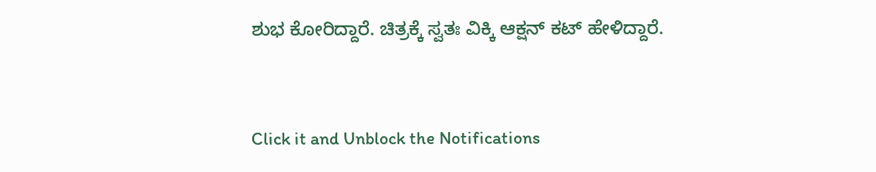ಶುಭ ಕೋರಿದ್ದಾರೆ. ಚಿತ್ರಕ್ಕೆ ಸ್ವತಃ ವಿಕ್ಕಿ ಆಕ್ಷನ್ ಕಟ್ ಹೇಳಿದ್ದಾರೆ.


Click it and Unblock the Notifications